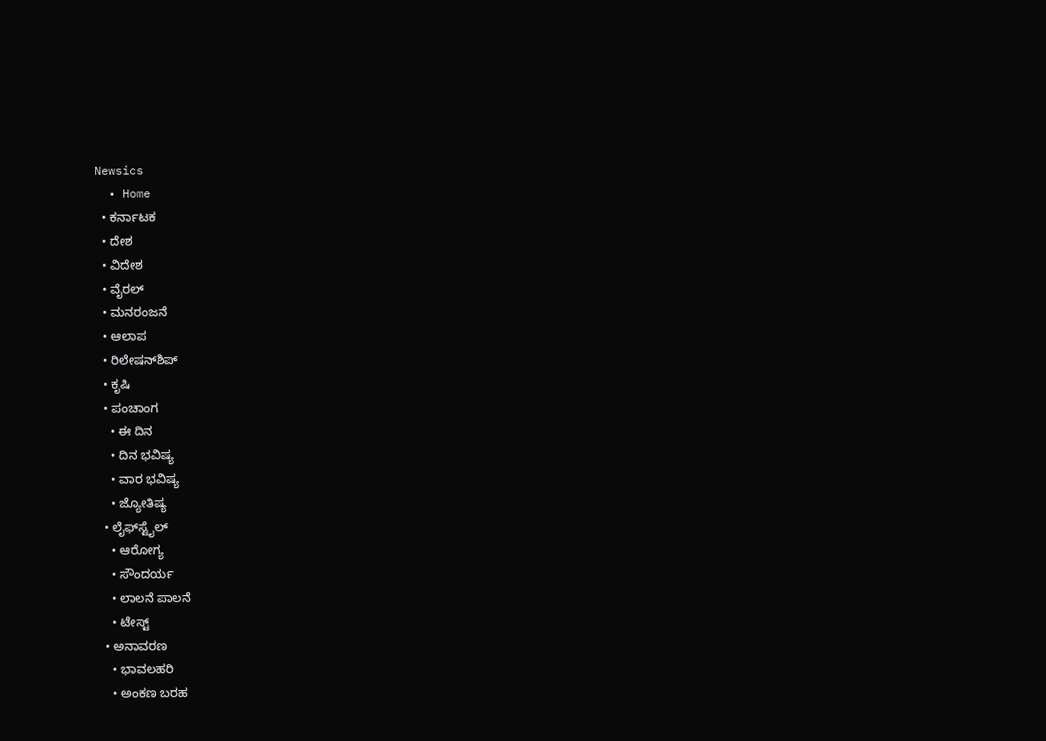Newsics
  • Home
  • ಕರ್ನಾಟಕ
  • ದೇಶ
  • ವಿದೇಶ
  • ವೈರಲ್
  • ಮನರಂಜನೆ
  • ಆಲಾಪ
  • ರಿಲೇಷನ್‌ಶಿಪ್
  • ಕೃಷಿ
  • ಪಂಚಾಂಗ
    • ಈ ದಿನ
    • ದಿನ ಭವಿಷ್ಯ
    • ವಾರ ಭವಿಷ್ಯ
    • ಜ್ಯೋತಿಷ್ಯ
  • ಲೈಫ್‌ಸ್ಟೈಲ್
    • ಆರೋಗ್ಯ
    • ಸೌಂದರ್ಯ
    • ಲಾಲನೆ ಪಾಲನೆ
    • ಟೇಸ್ಟ್
  • ಅನಾವರಣ
    • ಭಾವಲಹರಿ
    • ಅಂಕಣ ಬರಹ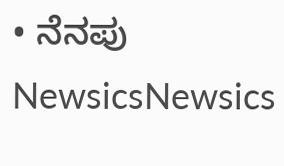• ನೆನಪು
NewsicsNewsics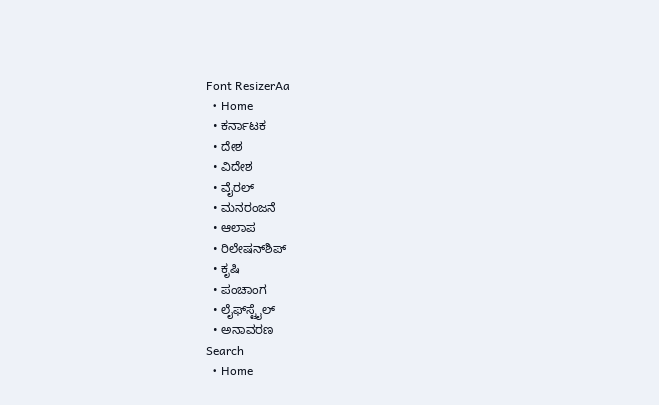Font ResizerAa
  • Home
  • ಕರ್ನಾಟಕ
  • ದೇಶ
  • ವಿದೇಶ
  • ವೈರಲ್
  • ಮನರಂಜನೆ
  • ಆಲಾಪ
  • ರಿಲೇಷನ್‌ಶಿಪ್
  • ಕೃಷಿ
  • ಪಂಚಾಂಗ
  • ಲೈಫ್‌ಸ್ಟೈಲ್
  • ಅನಾವರಣ
Search
  • Home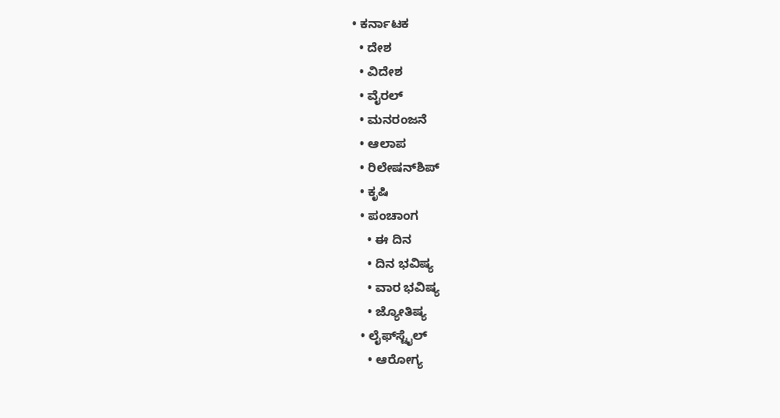• ಕರ್ನಾಟಕ
  • ದೇಶ
  • ವಿದೇಶ
  • ವೈರಲ್
  • ಮನರಂಜನೆ
  • ಆಲಾಪ
  • ರಿಲೇಷನ್‌ಶಿಪ್
  • ಕೃಷಿ
  • ಪಂಚಾಂಗ
    • ಈ ದಿನ
    • ದಿನ ಭವಿಷ್ಯ
    • ವಾರ ಭವಿಷ್ಯ
    • ಜ್ಯೋತಿಷ್ಯ
  • ಲೈಫ್‌ಸ್ಟೈಲ್
    • ಆರೋಗ್ಯ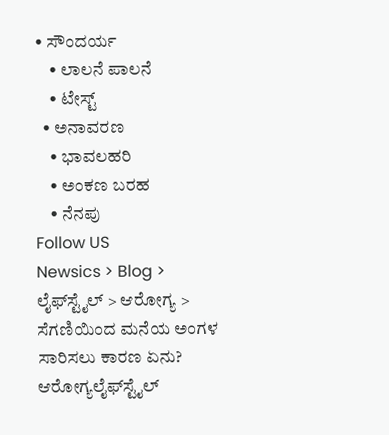• ಸೌಂದರ್ಯ
    • ಲಾಲನೆ ಪಾಲನೆ
    • ಟೇಸ್ಟ್
  • ಅನಾವರಣ
    • ಭಾವಲಹರಿ
    • ಅಂಕಣ ಬರಹ
    • ನೆನಪು
Follow US
Newsics > Blog > ಲೈಫ್‌ಸ್ಟೈಲ್ > ಆರೋಗ್ಯ > ಸೆಗಣಿಯಿಂದ ಮನೆಯ ಅಂಗಳ ಸಾರಿಸಲು ಕಾರಣ ಏನು?
ಆರೋಗ್ಯಲೈಫ್‌ಸ್ಟೈಲ್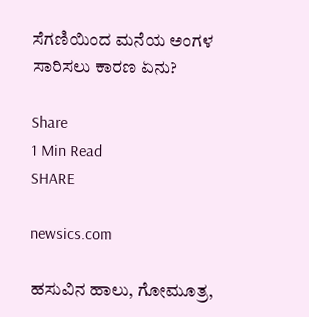ಸೆಗಣಿಯಿಂದ ಮನೆಯ ಅಂಗಳ ಸಾರಿಸಲು ಕಾರಣ ಏನು?

Share
1 Min Read
SHARE

newsics.com

ಹಸುವಿನ ಹಾಲು, ಗೋಮೂತ್ರ,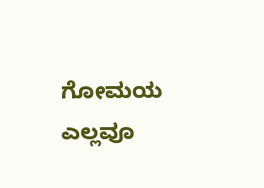ಗೋಮಯ ಎಲ್ಲವೂ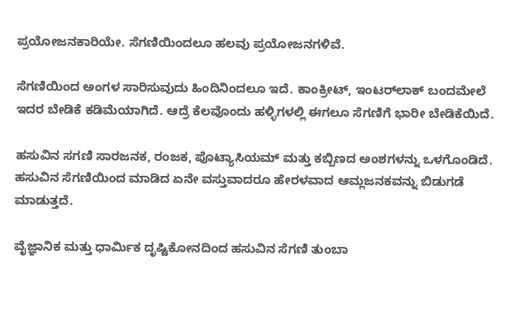ಪ್ರಯೋಜನಕಾರಿಯೇ. ಸೆಗಣಿಯಿಂದಲೂ ಹಲವು ಪ್ರಯೋಜನಗಳಿವೆ.

ಸೆಗಣಿಯಿಂದ ಅಂಗಳ ಸಾರಿಸುವುದು ಹಿಂದಿನಿಂದಲೂ ಇದೆ. ಕಾಂಕ್ರೀಟ್, ಇಂಟರ್‌ಲಾಕ್ ಬಂದಮೇಲೆ ಇದರ ಬೇಡಿಕೆ ಕಡಿಮೆಯಾಗಿದೆ. ಆದ್ರೆ ಕೆಲವೊಂದು ಹಳ್ಳಿಗಳಲ್ಲಿ ಈಗಲೂ ಸೆಗಣಿಗೆ ಭಾರೀ ಬೇಡಿಕೆಯಿದೆ.

ಹಸುವಿನ ಸಗಣಿ ಸಾರಜನಕ, ರಂಜಕ, ಪೊಟ್ಯಾಸಿಯಮ್ ಮತ್ತು ಕಬ್ಬಿಣದ ಅಂಶಗಳನ್ನು ಒಳಗೊಂಡಿದೆ. ಹಸುವಿನ ಸೆಗಣಿಯಿಂದ ಮಾಡಿದ ಏನೇ ವಸ್ತುವಾದರೂ ಹೇರಳವಾದ ಆಮ್ಲಜನಕವನ್ನು ಬಿಡುಗಡೆ ಮಾಡುತ್ತದೆ.

ವೈಜ್ಞಾನಿಕ ಮತ್ತು ಧಾರ್ಮಿಕ ದೃಷ್ಟಿಕೋನದಿಂದ ಹಸುವಿನ ಸೆಗಣಿ ತುಂಬಾ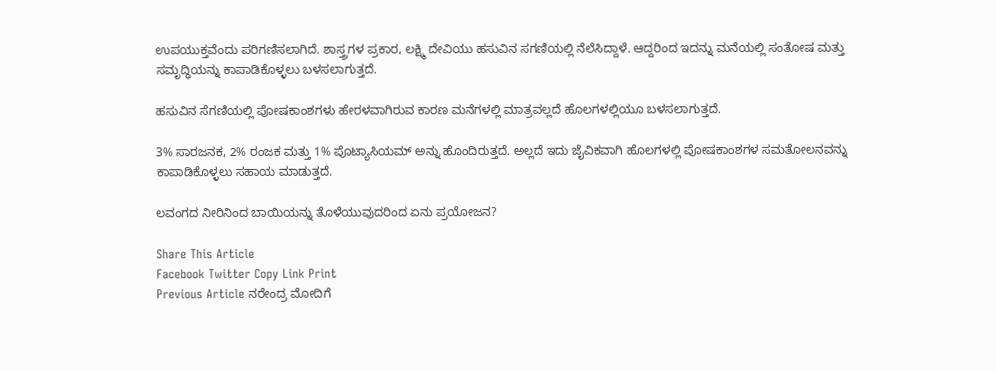ಉಪಯುಕ್ತವೆಂದು ಪರಿಗಣಿಸಲಾಗಿದೆ. ಶಾಸ್ತ್ರಗಳ ಪ್ರಕಾರ, ಲಕ್ಷ್ಮಿ ದೇವಿಯು ಹಸುವಿನ ಸಗಣಿಯಲ್ಲಿ ನೆಲೆಸಿದ್ದಾಳೆ. ಆದ್ದರಿಂದ ಇದನ್ನು ಮನೆಯಲ್ಲಿ ಸಂತೋಷ ಮತ್ತು ಸಮೃದ್ಧಿಯನ್ನು ಕಾಪಾಡಿಕೊಳ್ಳಲು ಬಳಸಲಾಗುತ್ತದೆ.

ಹಸುವಿನ ಸೆಗಣಿಯಲ್ಲಿ ಪೋಷಕಾಂಶಗಳು ಹೇರಳವಾಗಿರುವ ಕಾರಣ ಮನೆಗಳಲ್ಲಿ ಮಾತ್ರವಲ್ಲದೆ ಹೊಲಗಳಲ್ಲಿಯೂ ಬಳಸಲಾಗುತ್ತದೆ.

3% ಸಾರಜನಕ, 2% ರಂಜಕ ಮತ್ತು 1% ಪೊಟ್ಯಾಸಿಯಮ್ ಅನ್ನು ಹೊಂದಿರುತ್ತದೆ. ಅಲ್ಲದೆ ಇದು ಜೈವಿಕವಾಗಿ ಹೊಲಗಳಲ್ಲಿ ಪೋಷಕಾಂಶಗಳ ಸಮತೋಲನವನ್ನು ಕಾಪಾಡಿಕೊಳ್ಳಲು ಸಹಾಯ ಮಾಡುತ್ತದೆ.

ಲವಂಗದ ನೀರಿನಿಂದ ಬಾಯಿಯನ್ನು ತೊಳೆಯುವುದರಿಂದ ಏನು ಪ್ರಯೋಜನ?

Share This Article
Facebook Twitter Copy Link Print
Previous Article ನರೇಂದ್ರ ಮೋದಿಗೆ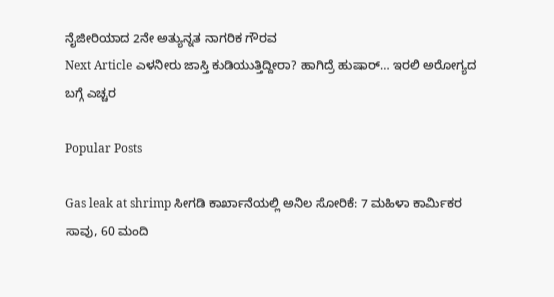ನೈಜೀರಿಯಾದ 2ನೇ ಅತ್ಯುನ್ನತ ನಾಗರಿಕ ಗೌರವ
Next Article ಎಳನೀರು ಜಾಸ್ತಿ ಕುಡಿಯುತ್ತಿದ್ದೀರಾ? ಹಾಗಿದ್ರೆ ಹುಷಾರ್… ಇರಲಿ ಅರೋಗ್ಯದ ಬಗ್ಗೆ ಎಚ್ಚರ

Popular Posts

Gas leak at shrimp ಸೀಗಡಿ ಕಾರ್ಖಾನೆಯಲ್ಲಿ ಅನಿಲ ಸೋರಿಕೆ: 7 ಮಹಿಳಾ ಕಾರ್ಮಿಕರ ಸಾವು, 60 ಮಂದಿ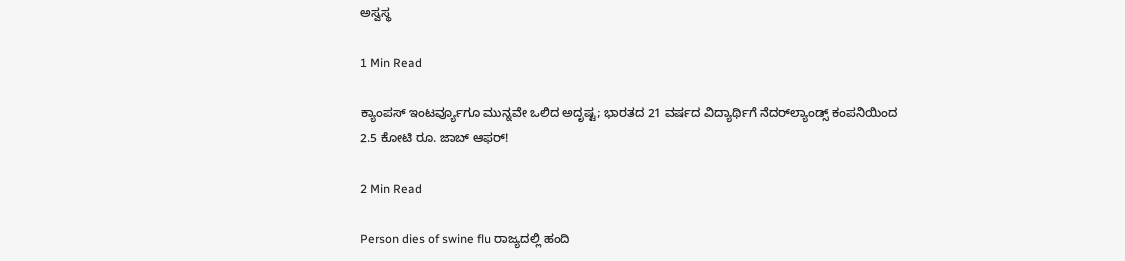ಅಸ್ವಸ್ಥ

1 Min Read

ಕ್ಯಾಂಪಸ್ ಇಂಟರ್ವ್ಯೂಗೂ ಮುನ್ನವೇ ಒಲಿದ ಅದೃಷ್ಟ; ಭಾರತದ 21 ವರ್ಷದ ವಿದ್ಯಾರ್ಥಿಗೆ ನೆದರ್‌ಲ್ಯಾಂಡ್ಸ್ ಕಂಪನಿಯಿಂದ 2.5 ಕೋಟಿ ರೂ. ಜಾಬ್ ಆಫರ್!

2 Min Read

Person dies of swine flu ರಾಜ್ಯದಲ್ಲಿ ಹಂದಿ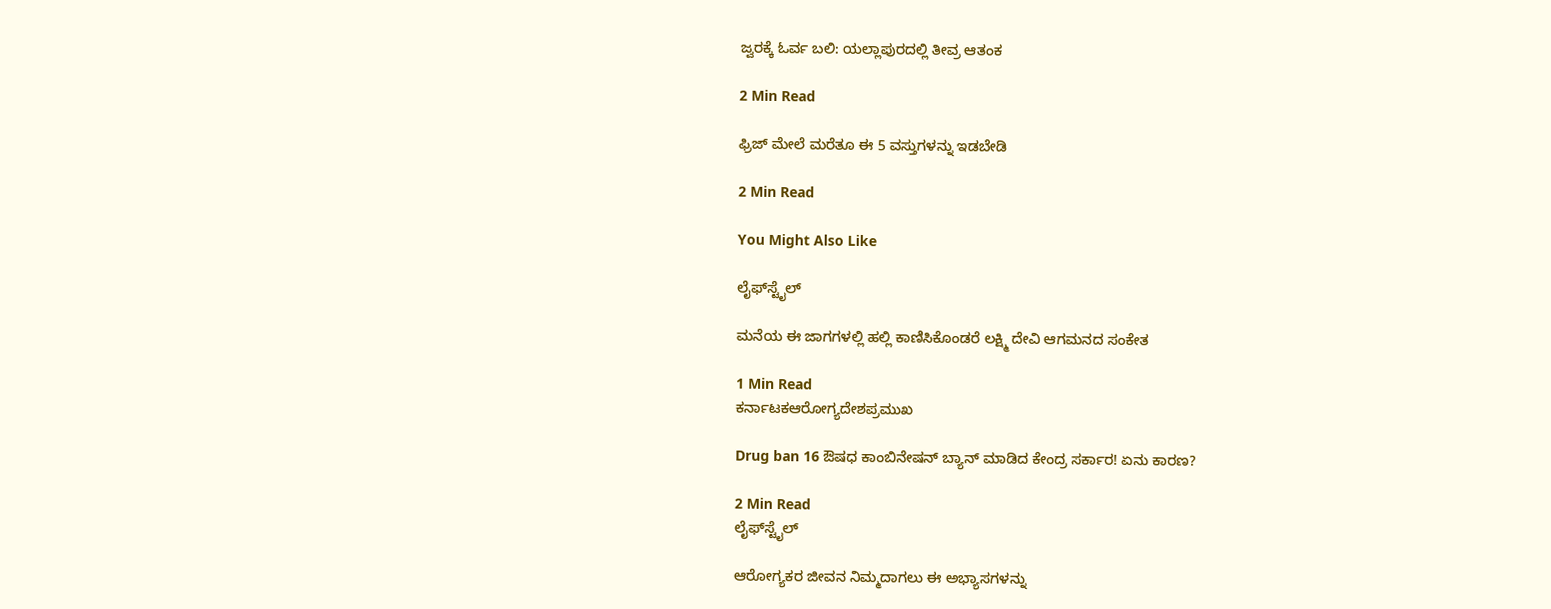ಜ್ವರಕ್ಕೆ ಓರ್ವ ಬಲಿ: ಯಲ್ಲಾಪುರದಲ್ಲಿ ತೀವ್ರ ಆತಂಕ

2 Min Read

ಫ್ರಿಜ್ ಮೇಲೆ ಮರೆತೂ ಈ 5 ವಸ್ತುಗಳನ್ನು ಇಡಬೇಡಿ

2 Min Read

You Might Also Like

ಲೈಫ್‌ಸ್ಟೈಲ್

ಮನೆಯ ಈ ಜಾಗಗಳಲ್ಲಿ ಹಲ್ಲಿ ಕಾಣಿಸಿಕೊಂಡರೆ ಲಕ್ಷ್ಮಿ ದೇವಿ ಆಗಮನದ ಸಂಕೇತ

1 Min Read
ಕರ್ನಾಟಕಆರೋಗ್ಯದೇಶಪ್ರಮುಖ

Drug ban 16 ಔಷಧ ಕಾಂಬಿನೇಷನ್ ಬ್ಯಾನ್ ಮಾಡಿದ ಕೇಂದ್ರ ಸರ್ಕಾರ! ಏನು ಕಾರಣ?

2 Min Read
ಲೈಫ್‌ಸ್ಟೈಲ್

ಆರೋಗ್ಯಕರ ಜೀವನ ನಿಮ್ಮದಾಗಲು ಈ ಅಭ್ಯಾಸಗಳನ್ನು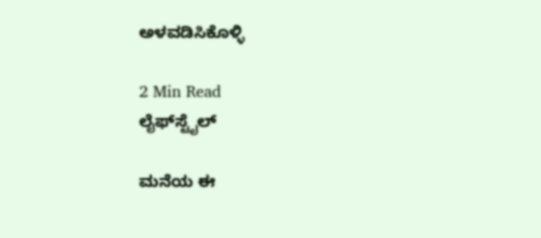ಅಳವಡಿಸಿಕೊಳ್ಳಿ

2 Min Read
ಲೈಫ್‌ಸ್ಟೈಲ್

ಮನೆಯ ಈ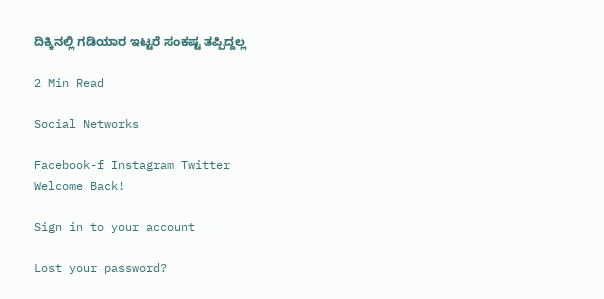ದಿಕ್ಕಿನಲ್ಲಿ ಗಡಿಯಾರ ಇಟ್ಟರೆ ಸಂಕಷ್ಟ ತಪ್ಪಿದ್ದಲ್ಲ

2 Min Read

Social Networks

Facebook-f Instagram Twitter
Welcome Back!

Sign in to your account

Lost your password?